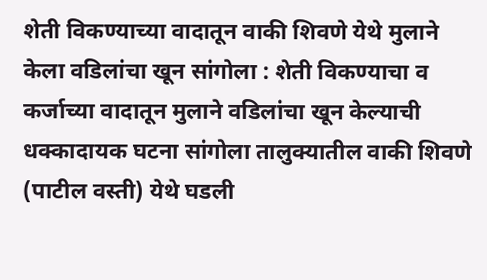शेती विकण्याच्या वादातून वाकी शिवणे येथे मुलाने केला वडिलांचा खून सांगोला : शेती विकण्याचा व कर्जाच्या वादातून मुलाने वडिलांचा खून केल्याची धक्कादायक घटना सांगोला तालुक्यातील वाकी शिवणे (पाटील वस्ती) येथे घडली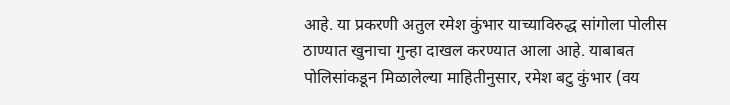आहे. या प्रकरणी अतुल रमेश कुंभार याच्याविरुद्ध सांगोला पोलीस ठाण्यात खुनाचा गुन्हा दाखल करण्यात आला आहे. याबाबत पोलिसांकडून मिळालेल्या माहितीनुसार, रमेश बटु कुंभार (वय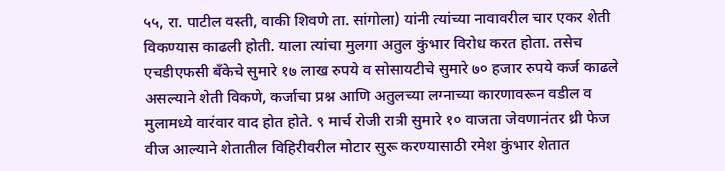५५, रा. पाटील वस्ती, वाकी शिवणे ता. सांगोला) यांनी त्यांच्या नावावरील चार एकर शेती विकण्यास काढली होती. याला त्यांचा मुलगा अतुल कुंभार विरोध करत होता. तसेच एचडीएफसी बँकेचे सुमारे १७ लाख रुपये व सोसायटीचे सुमारे ७० हजार रुपये कर्ज काढले असल्याने शेती विकणे, कर्जाचा प्रश्न आणि अतुलच्या लग्नाच्या कारणावरून वडील व मुलामध्ये वारंवार वाद होत होते. ९ मार्च रोजी रात्री सुमारे १० वाजता जेवणानंतर थ्री फेज वीज आल्याने शेतातील विहिरीवरील मोटार सुरू करण्यासाठी रमेश कुंभार शेतात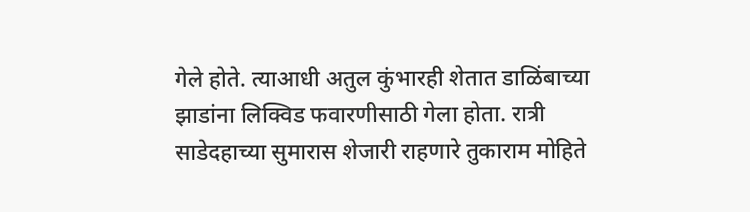गेले होते. त्याआधी अतुल कुंभारही शेतात डाळिंबाच्या झाडांना लिक्विड फवारणीसाठी गेला होता. रात्री साडेदहाच्या सुमारास शेजारी राहणारे तुकाराम मोहिते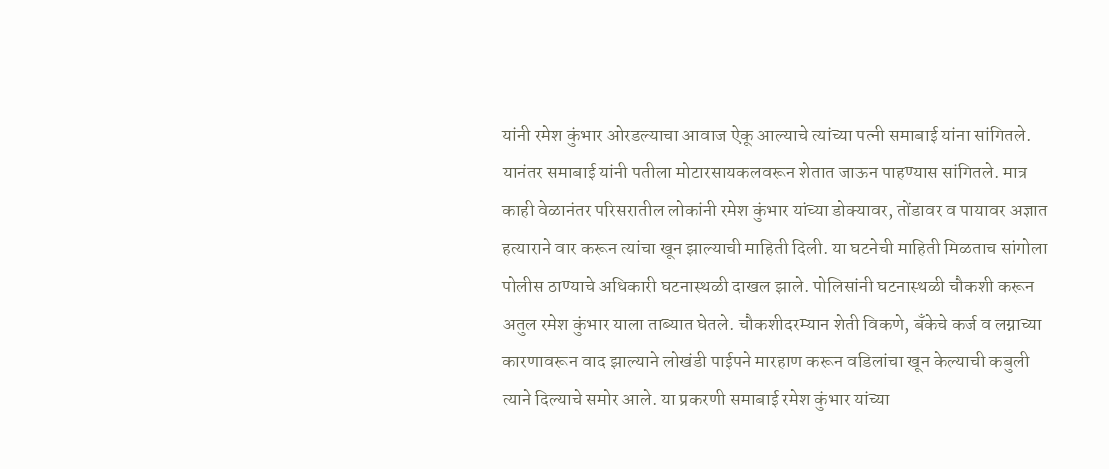यांनी रमेश कुंभार ओरडल्याचा आवाज ऐकू आल्याचे त्यांच्या पत्नी समाबाई यांना सांगितले. यानंतर समाबाई यांनी पतीला मोटारसायकलवरून शेतात जाऊन पाहण्यास सांगितले. मात्र काही वेळानंतर परिसरातील लोकांनी रमेश कुंभार यांच्या डोक्यावर, तोंडावर व पायावर अज्ञात हत्याराने वार करून त्यांचा खून झाल्याची माहिती दिली. या घटनेची माहिती मिळताच सांगोला पोलीस ठाण्याचे अधिकारी घटनास्थळी दाखल झाले. पोलिसांनी घटनास्थळी चौकशी करून अतुल रमेश कुंभार याला ताब्यात घेतले. चौकशीदरम्यान शेती विकणे, बँकेचे कर्ज व लग्नाच्या कारणावरून वाद झाल्याने लोखंडी पाईपने मारहाण करून वडिलांचा खून केल्याची कबुली त्याने दिल्याचे समोर आले. या प्रकरणी समाबाई रमेश कुंभार यांच्या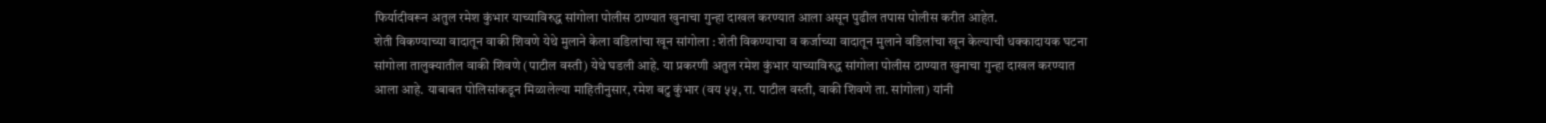फिर्यादीवरून अतुल रमेश कुंभार याच्याविरुद्ध सांगोला पोलीस ठाण्यात खुनाचा गुन्हा दाखल करण्यात आला असून पुढील तपास पोलीस करीत आहेत.
शेती विकण्याच्या वादातून वाकी शिवणे येथे मुलाने केला वडिलांचा खून सांगोला : शेती विकण्याचा व कर्जाच्या वादातून मुलाने वडिलांचा खून केल्याची धक्कादायक घटना सांगोला तालुक्यातील वाकी शिवणे (पाटील वस्ती) येथे घडली आहे. या प्रकरणी अतुल रमेश कुंभार याच्याविरुद्ध सांगोला पोलीस ठाण्यात खुनाचा गुन्हा दाखल करण्यात आला आहे. याबाबत पोलिसांकडून मिळालेल्या माहितीनुसार, रमेश बटु कुंभार (वय ५५, रा. पाटील वस्ती, वाकी शिवणे ता. सांगोला) यांनी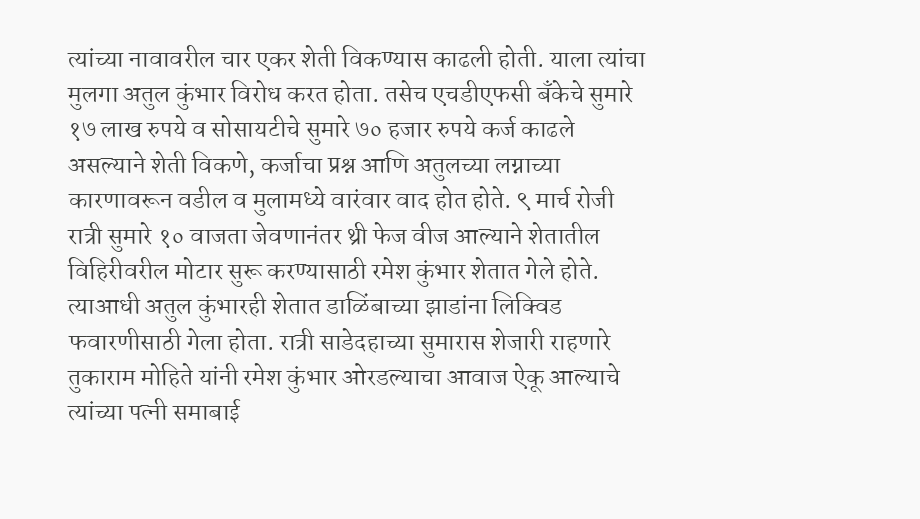त्यांच्या नावावरील चार एकर शेती विकण्यास काढली होती. याला त्यांचा मुलगा अतुल कुंभार विरोध करत होता. तसेच एचडीएफसी बँकेचे सुमारे १७ लाख रुपये व सोसायटीचे सुमारे ७० हजार रुपये कर्ज काढले असल्याने शेती विकणे, कर्जाचा प्रश्न आणि अतुलच्या लग्नाच्या कारणावरून वडील व मुलामध्ये वारंवार वाद होत होते. ९ मार्च रोजी रात्री सुमारे १० वाजता जेवणानंतर थ्री फेज वीज आल्याने शेतातील विहिरीवरील मोटार सुरू करण्यासाठी रमेश कुंभार शेतात गेले होते. त्याआधी अतुल कुंभारही शेतात डाळिंबाच्या झाडांना लिक्विड फवारणीसाठी गेला होता. रात्री साडेदहाच्या सुमारास शेजारी राहणारे तुकाराम मोहिते यांनी रमेश कुंभार ओरडल्याचा आवाज ऐकू आल्याचे त्यांच्या पत्नी समाबाई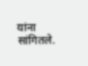यांना सांगितले.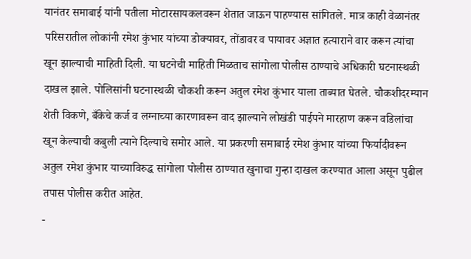यानंतर समाबाई यांनी पतीला मोटारसायकलवरून शेतात जाऊन पाहण्यास सांगितले. मात्र काही वेळानंतर परिसरातील लोकांनी रमेश कुंभार यांच्या डोक्यावर, तोंडावर व पायावर अज्ञात हत्याराने वार करून त्यांचा खून झाल्याची माहिती दिली. या घटनेची माहिती मिळताच सांगोला पोलीस ठाण्याचे अधिकारी घटनास्थळी दाखल झाले. पोलिसांनी घटनास्थळी चौकशी करून अतुल रमेश कुंभार याला ताब्यात घेतले. चौकशीदरम्यान शेती विकणे, बँकेचे कर्ज व लग्नाच्या कारणावरून वाद झाल्याने लोखंडी पाईपने मारहाण करून वडिलांचा खून केल्याची कबुली त्याने दिल्याचे समोर आले. या प्रकरणी समाबाई रमेश कुंभार यांच्या फिर्यादीवरून अतुल रमेश कुंभार याच्याविरुद्ध सांगोला पोलीस ठाण्यात खुनाचा गुन्हा दाखल करण्यात आला असून पुढील तपास पोलीस करीत आहेत.
-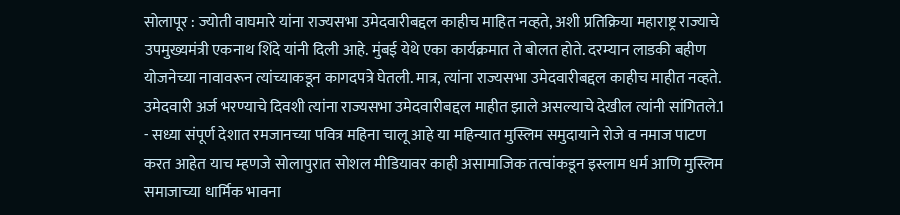सोलापूर : ज्योती वाघमारे यांना राज्यसभा उमेदवारीबद्दल काहीच माहित नव्हते, अशी प्रतिक्रिया महाराष्ट्र राज्याचे उपमुख्यमंत्री एकनाथ शिंदे यांनी दिली आहे. मुंबई येथे एका कार्यक्रमात ते बोलत होते. दरम्यान लाडकी बहीण योजनेच्या नावावरून त्यांच्याकडून कागदपत्रे घेतली. मात्र, त्यांना राज्यसभा उमेदवारीबद्दल काहीच माहीत नव्हते. उमेदवारी अर्ज भरण्याचे दिवशी त्यांना राज्यसभा उमेदवारीबद्दल माहीत झाले असल्याचे देखील त्यांनी सांगितले.1
- सध्या संपूर्ण देशात रमजानच्या पवित्र महिना चालू आहे या महिन्यात मुस्लिम समुदायाने रोजे व नमाज पाटण करत आहेत याच म्हणजे सोलापुरात सोशल मीडियावर काही असामाजिक तत्वांकडून इस्लाम धर्म आणि मुस्लिम समाजाच्या धार्मिक भावना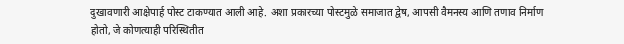दुखावणारी आक्षेपार्ह पोस्ट टाकण्यात आली आहे. अशा प्रकारच्या पोस्टमुळे समाजात द्वेष, आपसी वैमनस्य आणि तणाव निर्माण होतो, जे कोणत्याही परिस्थितीत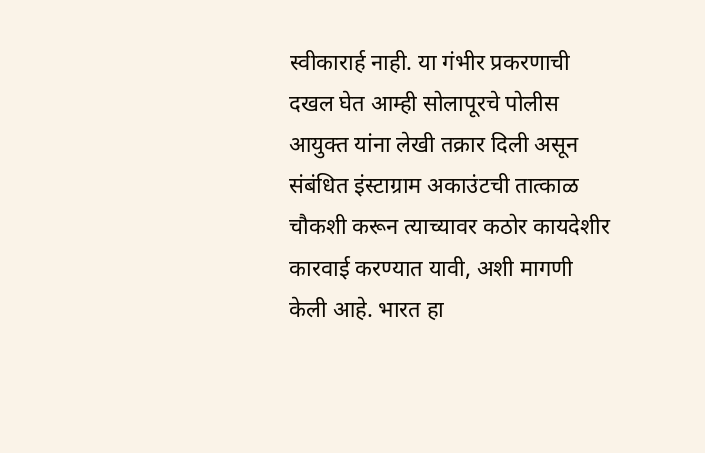स्वीकारार्ह नाही. या गंभीर प्रकरणाची दखल घेत आम्ही सोलापूरचे पोलीस आयुक्त यांना लेखी तक्रार दिली असून संबंधित इंस्टाग्राम अकाउंटची तात्काळ चौकशी करून त्याच्यावर कठोर कायदेशीर कारवाई करण्यात यावी, अशी मागणी केली आहे. भारत हा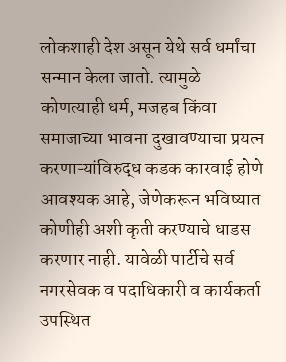लोकशाही देश असून येथे सर्व धर्मांचा सन्मान केला जातो. त्यामुळे कोणत्याही धर्म, मजहब किंवा समाजाच्या भावना दुखावण्याचा प्रयत्न करणाऱ्यांविरुद्ध कडक कारवाई होणे आवश्यक आहे, जेणेकरून भविष्यात कोणीही अशी कृती करण्याचे धाडस करणार नाही. यावेळी पार्टीचे सर्व नगरसेवक व पदाधिकारी व कार्यकर्ता उपस्थित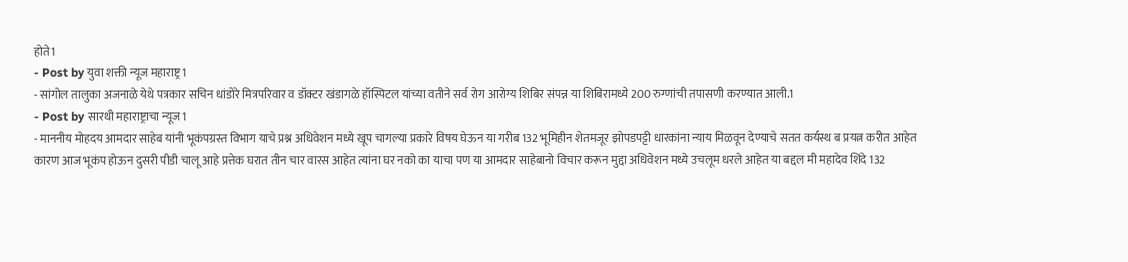होते1
- Post by युवा शक्ती न्यूज महाराष्ट्र1
- सांगोल तालुका अजनाळे येथे पत्रकार सचिन धांडोरे मित्रपरिवार व डॉक्टर खंडागळे हॉस्पिटल यांच्या वतीने सर्व रोग आरोग्य शिबिर संपन्न या शिबिरामध्ये 200 रुग्णांची तपासणी करण्यात आली.1
- Post by सारथी महाराष्ट्राचा न्यूज1
- माननीय मोहदय आमदार साहेब यांनी भूकंपग्रस्त विभाग याचे प्रश्न अधिवेशन मध्ये खूप चागल्या प्रकारे विषय घेऊन या गरीब 132 भूमिहीन शेतमजूर झोपडपट्टी धारकांना न्याय मिळवून देण्याचे सतत कर्यस्थ ब प्रयत्न करीत आहेत कारण आज भूकंप होऊन दुसरी पीडी चालू आहे प्रत्तेक घरात तीन चार वारस आहेत त्यांना घर नको का याचा पण या आमदार साहेबानो विचार करून मुद्दा अधिवेशन मध्ये उचलूम धरले आहेत या बद्दल मी महादेव शिंदे 132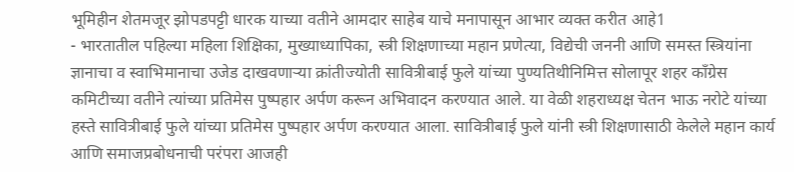भूमिहीन शेतमजूर झोपडपट्टी धारक याच्या वतीने आमदार साहेब याचे मनापासून आभार व्यक्त करीत आहे1
- भारतातील पहिल्या महिला शिक्षिका, मुख्याध्यापिका, स्त्री शिक्षणाच्या महान प्रणेत्या, विद्येची जननी आणि समस्त स्त्रियांना ज्ञानाचा व स्वाभिमानाचा उजेड दाखवणाऱ्या क्रांतीज्योती सावित्रीबाई फुले यांच्या पुण्यतिथीनिमित्त सोलापूर शहर काँग्रेस कमिटीच्या वतीने त्यांच्या प्रतिमेस पुष्पहार अर्पण करून अभिवादन करण्यात आले. या वेळी शहराध्यक्ष चेतन भाऊ नरोटे यांच्या हस्ते सावित्रीबाई फुले यांच्या प्रतिमेस पुष्पहार अर्पण करण्यात आला. सावित्रीबाई फुले यांनी स्त्री शिक्षणासाठी केलेले महान कार्य आणि समाजप्रबोधनाची परंपरा आजही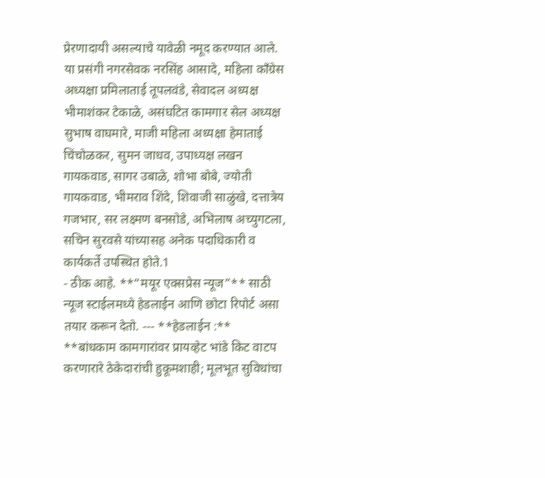प्रेरणादायी असल्याचे यावेळी नमूद करण्यात आले. या प्रसंगी नगरसेवक नरसिंह आसादे, महिला काँग्रेस अध्यक्षा प्रमिलाताई तूपलवंडे, सेवादल अध्यक्ष भीमाशंकर टेकाळे, असंघटित कामगार सेल अध्यक्ष सुभाष वाघमारे, माजी महिला अध्यक्षा हेमाताई चिंचोळकर, सुमन जाधव, उपाध्यक्ष लखन गायकवाड, सागर उबाळे, शोभा बोबे, ज्योती गायकवाड, भीमराव शिंदे, शिवाजी साळुंखे, दत्तात्रेय गजभार, सर लक्ष्मण बनसोडे, अभिलाष अच्युगटला, सचिन सुरवसे यांच्यासह अनेक पदाधिकारी व कार्यकर्ते उपस्थित होते.1
- ठीक आहे. **“मयूर एक्सप्रेस न्यूज”** साठी न्यूज स्टाईलमध्ये हेडलाईन आणि छोटा रिपोर्ट असा तयार करून देतो. --- **हेडलाईन :** **बांधकाम कामगारांवर प्रायव्हेट भांडे किट वाटप करणारारे ठेकेदारांची हुकूमशाही; मूलभूत सुविधांचा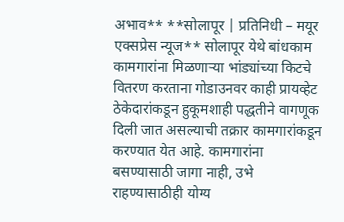अभाव** **सोलापूर | प्रतिनिधी – मयूर एक्सप्रेस न्यूज** सोलापूर येथे बांधकाम कामगारांना मिळणाऱ्या भांड्यांच्या किटचे वितरण करताना गोडाउनवर काही प्रायव्हेट ठेकेदारांकडून हुकूमशाही पद्धतीने वागणूक दिली जात असल्याची तक्रार कामगारांकडून करण्यात येत आहे. कामगारांना बसण्यासाठी जागा नाही, उभे राहण्यासाठीही योग्य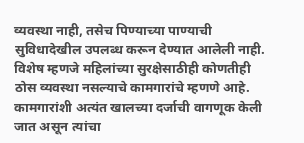व्यवस्था नाही, तसेच पिण्याच्या पाण्याची सुविधादेखील उपलब्ध करून देण्यात आलेली नाही. विशेष म्हणजे महिलांच्या सुरक्षेसाठीही कोणतीही ठोस व्यवस्था नसल्याचे कामगारांचे म्हणणे आहे. कामगारांशी अत्यंत खालच्या दर्जाची वागणूक केली जात असून त्यांचा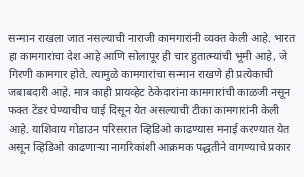सन्मान राखला जात नसल्याची नाराजी कामगारांनी व्यक्त केली आहे. भारत हा कामगारांचा देश आहे आणि सोलापूर ही चार हुतात्म्यांची भूमी आहे, जे गिरणी कामगार होते. त्यामुळे कामगारांचा सन्मान राखणे ही प्रत्येकाची जबाबदारी आहे. मात्र काही प्रायव्हेट ठेकेदारांना कामगारांची काळजी नसून फक्त टेंडर घेण्याचीच घाई दिसून येत असल्याची टीका कामगारांनी केली आहे. याशिवाय गोडाउन परिसरात व्हिडिओ काढण्यास मनाई करण्यात येत असून व्हिडिओ काढणाऱ्या नागरिकांशी आक्रमक पद्धतीने वागण्याचे प्रकार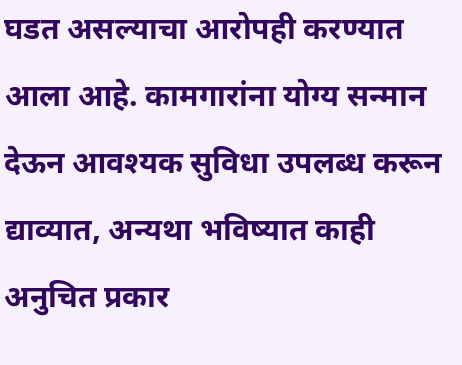घडत असल्याचा आरोपही करण्यात आला आहे. कामगारांना योग्य सन्मान देऊन आवश्यक सुविधा उपलब्ध करून द्याव्यात, अन्यथा भविष्यात काही अनुचित प्रकार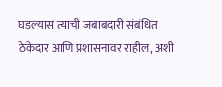घडल्यास त्याची जबाबदारी संबंधित ठेकेदार आणि प्रशासनावर राहील, अशी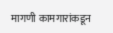मागणी कामगारांकडून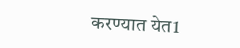करण्यात येत1